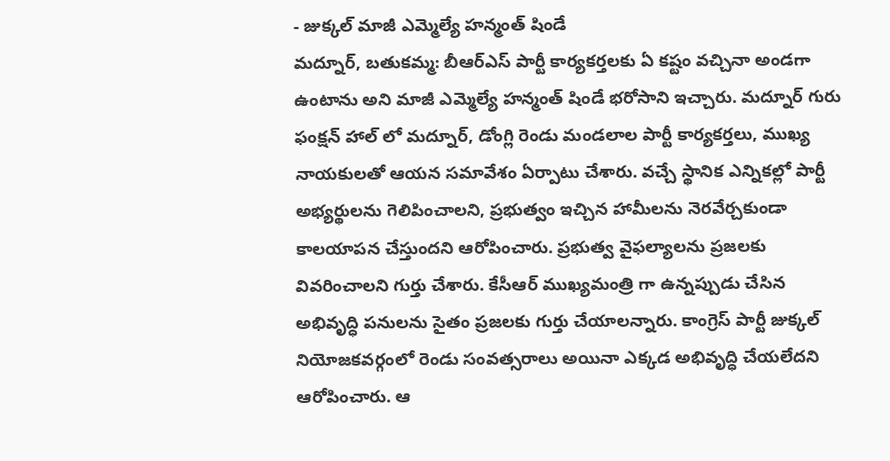- జుక్కల్ మాజీ ఎమ్మెల్యే హన్మంత్ షిండే
మద్నూర్, బతుకమ్మ: బీఆర్ఎస్ పార్టీ కార్యకర్తలకు ఏ కష్టం వచ్చినా అండగా ఉంటాను అని మాజీ ఎమ్మెల్యే హన్మంత్ షిండే భరోసాని ఇచ్చారు. మద్నూర్ గురు ఫంక్షన్ హాల్ లో మద్నూర్, డోంగ్లి రెండు మండలాల పార్టీ కార్యకర్తలు, ముఖ్య నాయకులతో ఆయన సమావేశం ఏర్పాటు చేశారు. వచ్చే స్థానిక ఎన్నికల్లో పార్టీ అభ్యర్థులను గెలిపించాలని, ప్రభుత్వం ఇచ్చిన హామీలను నెరవేర్చకుండా కాలయాపన చేస్తుందని ఆరోపించారు. ప్రభుత్వ వైఫల్యాలను ప్రజలకు వివరించాలని గుర్తు చేశారు. కేసీఆర్ ముఖ్యమంత్రి గా ఉన్నప్పుడు చేసిన అభివృద్ధి పనులను సైతం ప్రజలకు గుర్తు చేయాలన్నారు. కాంగ్రెస్ పార్టీ జుక్కల్ నియోజకవర్గంలో రెండు సంవత్సరాలు అయినా ఎక్కడ అభివృద్ధి చేయలేదని ఆరోపించారు. ఆ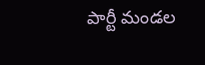పార్టీ మండల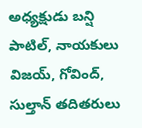అధ్యక్షుడు బన్షి పాటిల్, నాయకులు విజయ్, గోవింద్, సుల్తాన్ తదితరులు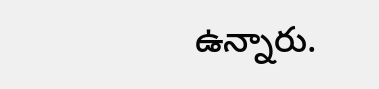ఉన్నారు.